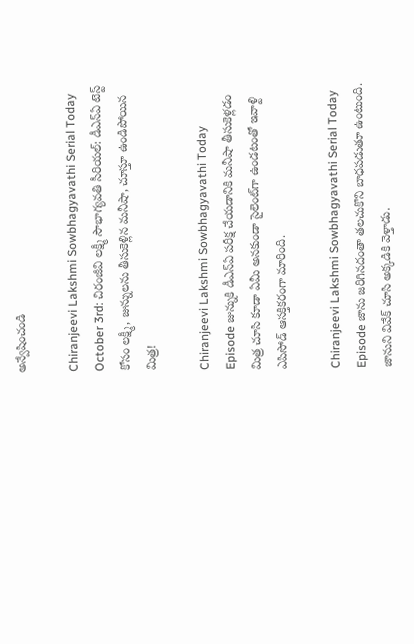అన్వేషించండి

Chiranjeevi Lakshmi Sowbhagyavathi Serial Today October 3rd: చిరంజీవి లక్ష్మీ సౌభాగ్యవతి సీరియల్: డీఎన్ఏ టెస్ట్‌ కోసం లక్ష్మీ, జున్నులను తీసుకెళ్లిన మనీషా, చూస్తూ ఉండిపోయిన మిత్ర!

Chiranjeevi Lakshmi Sowbhagyavathi Today Episode జున్నుకి డీఎన్‌ఏ పరీక్ష చేయడానికి మనీషా తీసుకెళ్లడం మిత్ర చూసి కూడా ఏమీ అనకుండా సైలెంట్‌గా ఉండటంతో ఇవాళ్టి ఎపిసోడ్ ఆసక్తికరంగా మారింది.

Chiranjeevi Lakshmi Sowbhagyavathi Serial Today Episode జాను జరిగినదంతా తలచుకొని బాధపడుతూ ఉంటుంది. జానుని వివేక్ చూసి అక్కడికి వెళ్తాడు.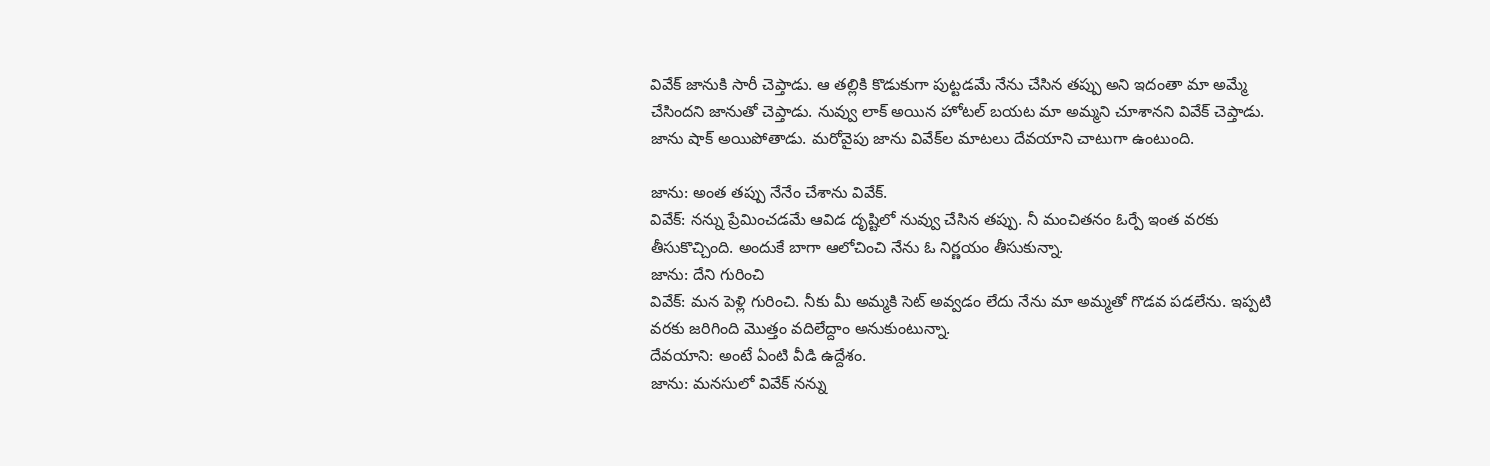వివేక్ జానుకి సారీ చెప్తాడు. ఆ తల్లికి కొడుకుగా పుట్టడమే నేను చేసిన తప్పు అని ఇదంతా మా అమ్మే చేసిందని జానుతో చెప్తాడు. నువ్వు లాక్ అయిన హోటల్ బయట మా అమ్మని చూశానని వివేక్ చెప్తాడు. జాను షాక్ అయిపోతాడు. మరోవైపు జాను వివేక్‌ల మాటలు దేవయాని చాటుగా ఉంటుంది.

జాను: అంత తప్పు నేనేం చేశాను వివేక్.
వివేక్: నన్ను ప్రేమించడమే ఆవిడ దృష్టిలో నువ్వు చేసిన తప్పు. నీ మంచితనం ఓర్పే ఇంత వరకు తీసుకొచ్చింది. అందుకే బాగా ఆలోచించి నేను ఓ నిర్ణయం తీసుకున్నా.
జాను: దేని గురించి
వివేక్: మన పెళ్లి గురించి. నీకు మీ అమ్మకి సెట్ అవ్వడం లేదు నేను మా అమ్మతో గొడవ పడలేను. ఇప్పటి వరకు జరిగింది మొత్తం వదిలేద్దాం అనుకుంటున్నా.
దేవయాని: అంటే ఏంటి వీడి ఉద్దేశం.
జాను: మనసులో వివేక్ నన్ను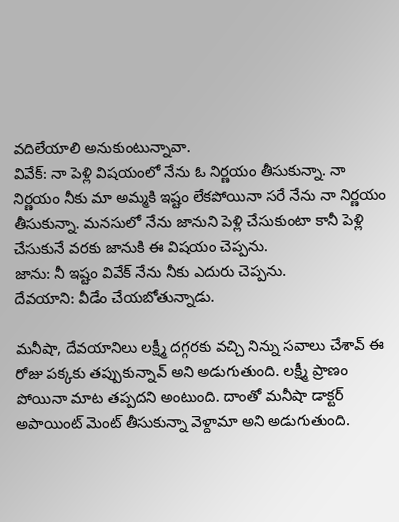వదిలేయాలి అనుకుంటున్నావా.
వివేక్: నా పెళ్లి విషయంలో నేను ఓ నిర్ణయం తీసుకున్నా. నా నిర్ణయం నీకు మా అమ్మకి ఇష్టం లేకపోయినా సరే నేను నా నిర్ణయం తీసుకున్నా. మనసులో నేను జానుని పెళ్లి చేసుకుంటా కానీ పెళ్లి చేసుకునే వరకు జానుకి ఈ విషయం చెప్పను.
జాను: నీ ఇష్టం వివేక్ నేను నీకు ఎదురు చెప్పను.
దేవయాని: వీడేం చేయబోతున్నాడు.

మనీషా, దేవయానిలు లక్ష్మీ దగ్గరకు వచ్చి నిన్ను సవాలు చేశావ్ ఈ రోజు పక్కకు తప్పుకున్నావ్ అని అడుగుతుంది. లక్ష్మీ ప్రాణం పోయినా మాట తప్పదని అంటుంది. దాంతో మనీషా డాక్టర్ అపాయింట్ మెంట్ తీసుకున్నా వెళ్దామా అని అడుగుతుంది.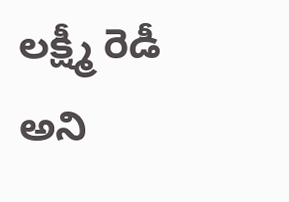లక్ష్మీ రెడీ అని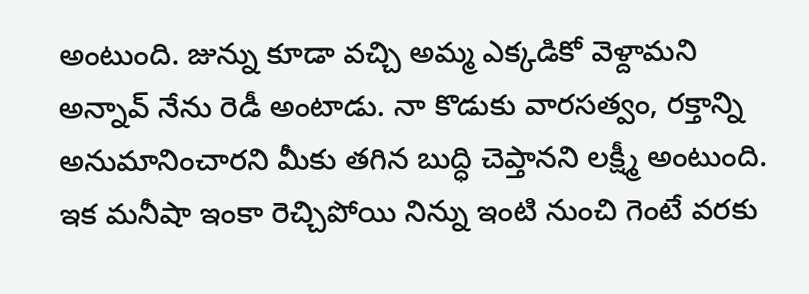అంటుంది. జున్ను కూడా వచ్చి అమ్మ ఎక్కడికో వెళ్దామని అన్నావ్ నేను రెడీ అంటాడు. నా కొడుకు వారసత్వం, రక్తాన్ని అనుమానించారని మీకు తగిన బుద్ధి చెప్తానని లక్ష్మీ అంటుంది. ఇక మనీషా ఇంకా రెచ్చిపోయి నిన్ను ఇంటి నుంచి గెంటే వరకు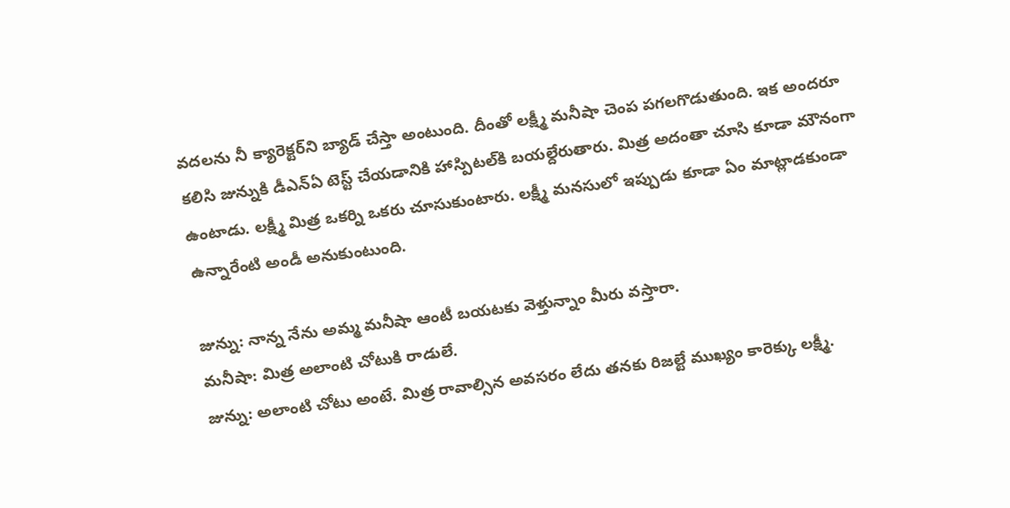వదలను నీ క్యారెక్టర్‌ని బ్యాడ్ చేస్తా అంటుంది. దీంతో లక్ష్మీ మనీషా చెంప పగలగొడుతుంది. ఇక అందరూ కలిసి జున్నుకి డీఎన్ఏ టెస్ట్ చేయడానికి హాస్పిటల్‌కి బయల్దేరుతారు. మిత్ర అదంతా చూసి కూడా మౌనంగా ఉంటాడు. లక్ష్మీ మిత్ర ఒకర్ని ఒకరు చూసుకుంటారు. లక్ష్మీ మనసులో ఇప్పుడు కూడా ఏం మాట్లాడకుండా ఉన్నారేంటి అండీ అనుకుంటుంది.

జున్ను: నాన్న నేను అమ్మ మనీషా ఆంటీ బయటకు వెళ్తున్నాం మీరు వస్తారా.
మనీషా: మిత్ర అలాంటి చోటుకి రాడులే.
జున్ను: అలాంటి చోటు అంటే. మిత్ర రావాల్సిన అవసరం లేదు తనకు రిజల్టే ముఖ్యం కారెక్కు లక్ష్మీ.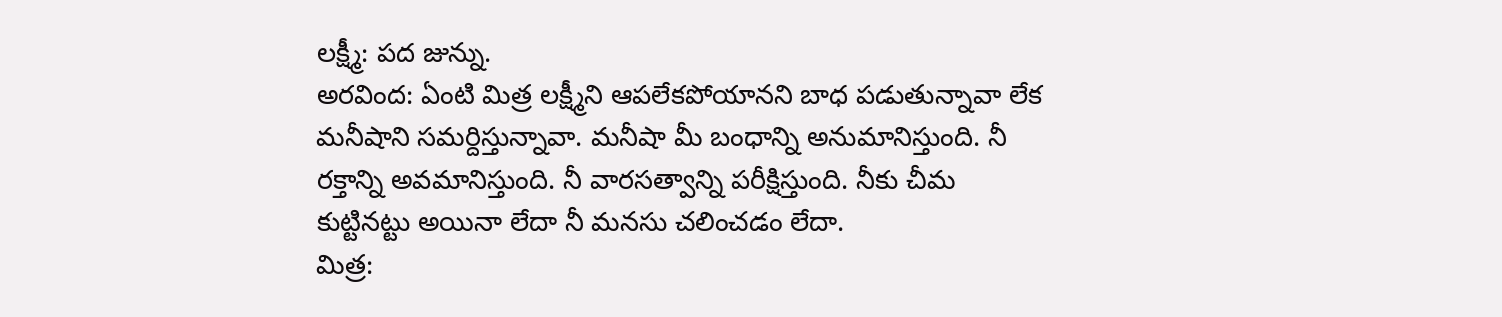లక్ష్మీ: పద జున్ను.
అరవింద: ఏంటి మిత్ర లక్ష్మీని ఆపలేకపోయానని బాధ పడుతున్నావా లేక మనీషాని సమర్దిస్తున్నావా. మనీషా మీ బంధాన్ని అనుమానిస్తుంది. నీ రక్తాన్ని అవమానిస్తుంది. నీ వారసత్వాన్ని పరీక్షిస్తుంది. నీకు చీమ కుట్టినట్టు అయినా లేదా నీ మనసు చలించడం లేదా.
మిత్ర: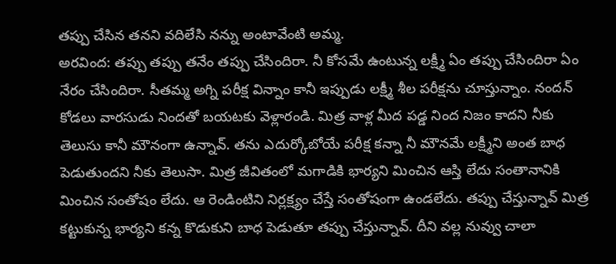తప్పు చేసిన తనని వదిలేసి నన్ను అంటావేంటి అమ్మ.
అరవింద: తప్పు తప్పు తనేం తప్పు చేసిందిరా. నీ కోసమే ఉంటున్న లక్ష్మీ ఏం తప్పు చేసిందిరా ఏం నేరం చేసిందిరా. సీతమ్మ అగ్ని పరీక్ష విన్నాం కానీ ఇప్పుడు లక్ష్మీ శీల పరీక్షను చూస్తున్నాం. నందన్ కోడలు వారసుడు నిందతో బయటకు వెళ్లారండి. మిత్ర వాళ్ల మీద పడ్డ నింద నిజం కాదని నీకు తెలుసు కానీ మౌనంగా ఉన్నావ్. తను ఎదుర్కోబోయే పరీక్ష కన్నా నీ మౌనమే లక్ష్మీని అంత బాధ పెడుతుందని నీకు తెలుసా. మిత్ర జీవితంలో మగాడికి భార్యని మించిన ఆస్తి లేదు సంతానానికి మించిన సంతోషం లేదు. ఆ రెండింటిని నిర్లక్ష్యం చేస్తే సంతోషంగా ఉండలేదు. తప్పు చేస్తున్నావ్ మిత్ర కట్టుకున్న భార్యని కన్న కొడుకుని బాధ పెడుతూ తప్పు చేస్తున్నావ్. దీని వల్ల నువ్వు చాలా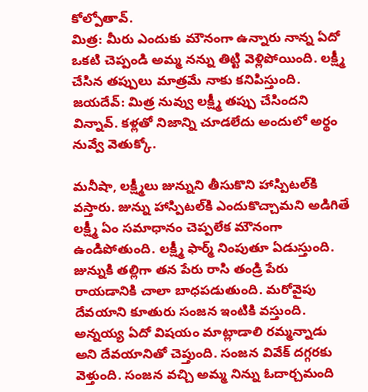కోల్పోతావ్.
మిత్ర: మీరు ఎందుకు మౌనంగా ఉన్నారు నాన్న ఏదో ఒకటి చెప్పండి అమ్మ నన్ను తిట్టి వెళ్లిపోయింది. లక్ష్మీ చేసిన తప్పులు మాత్రమే నాకు కనిపిస్తుంది.
జయదేవ్: మిత్ర నువ్వు లక్ష్మీ తప్పు చేసిందని విన్నావ్. కళ్లతో నిజాన్ని చూడలేదు అందులో అర్థం నువ్వే వెతుక్కో.

మనీషా, లక్ష్మీలు జున్నుని తీసుకొని హాస్పిటల్‌కి వస్తారు. జున్ను హాస్పిటల్‌కి ఎందుకొచ్చామని అడిగితే లక్ష్మీ ఏం సమాధానం చెప్పలేక మౌనంగా ఉండిపోతుంది. లక్ష్మీ ఫార్మ్ నింపుతూ ఏడుస్తుంది. జున్నుకి తల్లిగా తన పేరు రాసి తండ్రి పేరు రాయడానికి చాలా బాధపడుతుంది. మరోవైపు దేవయాని కూతురు సంజన ఇంటికి వస్తుంది. అన్నయ్య ఏదో విషయం మాట్లాడాలి రమ్మన్నాడు అని దేవయానితో చెప్తుంది. సంజన వివేక్ దగ్గరకు వెళ్తుంది. సంజన వచ్చి అమ్మ నిన్ను ఓదార్చమంది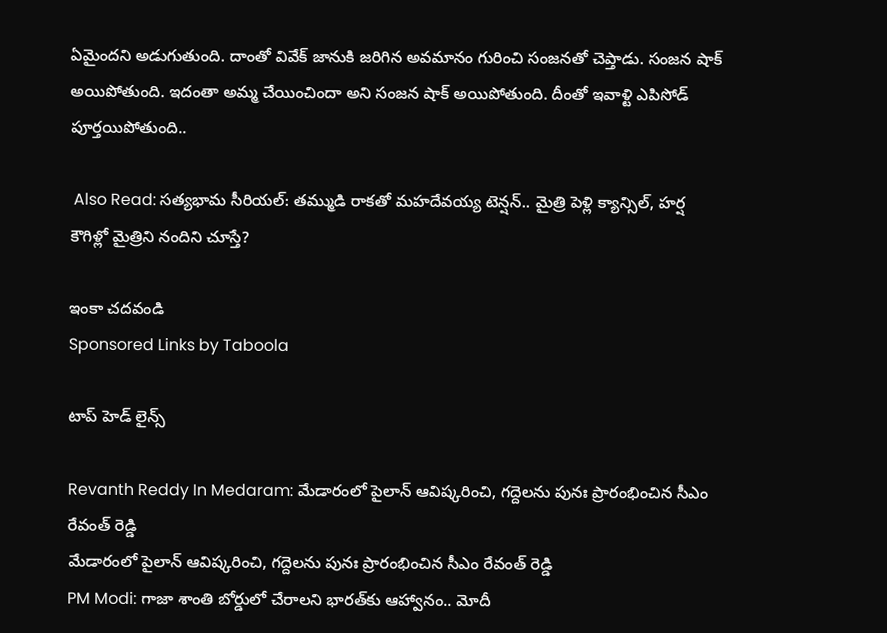ఏమైందని అడుగుతుంది. దాంతో వివేక్ జానుకి జరిగిన అవమానం గురించి సంజనతో చెప్తాడు. సంజన షాక్ అయిపోతుంది. ఇదంతా అమ్మ చేయించిందా అని సంజన షాక్ అయిపోతుంది. దీంతో ఇవాళ్టి ఎపిసోడ్ పూర్తయిపోతుంది..

 Also Read: సత్యభామ సీరియల్: తమ్ముడి రాకతో మహదేవయ్య టెన్షన్.. మైత్రి పెళ్లి క్యాన్సిల్, హర్ష కౌగిళ్లో మైత్రిని నందిని చూస్తే?

ఇంకా చదవండి
Sponsored Links by Taboola

టాప్ హెడ్ లైన్స్

Revanth Reddy In Medaram: మేడారంలో పైలాన్ ఆవిష్కరించి, గద్దెలను పునః ప్రారంభించిన సీఎం రేవంత్ రెడ్డి
మేడారంలో పైలాన్ ఆవిష్కరించి, గద్దెలను పునః ప్రారంభించిన సీఎం రేవంత్ రెడ్డి
PM Modi: గాజా శాంతి బోర్డులో చేరాలని భారత్‌కు ఆహ్వానం.. మోదీ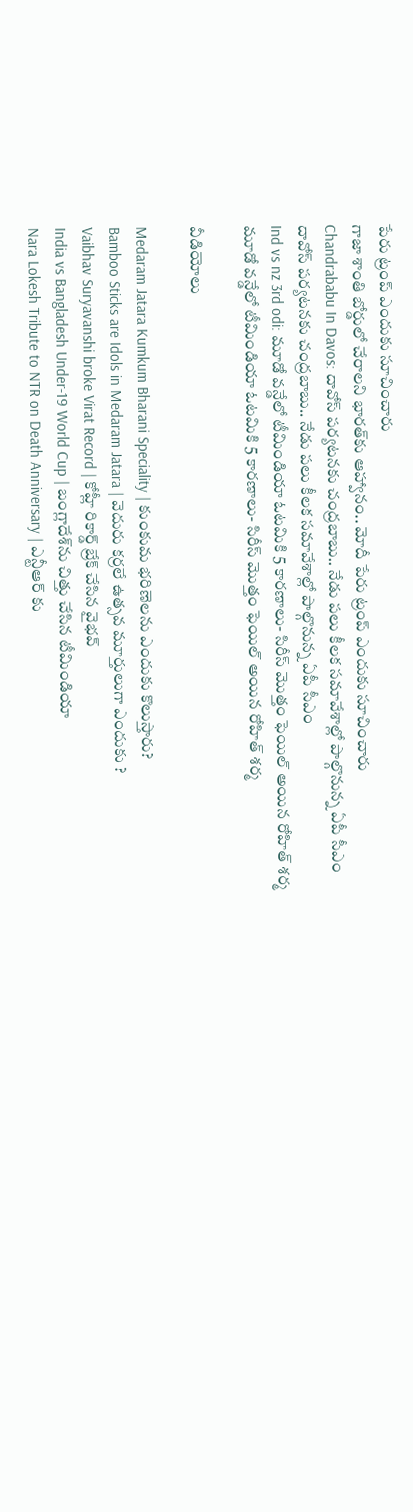పేరు ట్రంప్ ఎందుకు సూచించారు
గాజా శాంతి బోర్డులో చేరాలని భారత్‌కు ఆహ్వానం.. మోదీ పేరు ట్రంప్ ఎందుకు సూచించారు
Chandrababu In Davos: దావోస్‌ పర్యటనకు చంద్రబాబు.. నేడు పలు కీలక సమావేశాల్లో పాల్గొనున్న ఏపీ సీఎం
దావోస్‌ పర్యటనకు చంద్రబాబు.. నేడు పలు కీలక సమావేశాల్లో పాల్గొనున్న ఏపీ సీఎం
Ind vs nz 3rd odi: మూడో వన్డేలో టీమిండియా ఓటమికి 5 కారణాలు- సిరీస్ మొత్తం ఫెయిల్ అయిన రోహిత్ శర్మ
మూడో వన్డేలో టీమిండియా ఓటమికి 5 కారణాలు- సిరీస్ మొత్తం ఫెయిల్ అయిన రోహిత్ శర్మ

వీడియోలు

Medaram Jatara Kumkum Bharani Speciality | కుంకుమ భరిణెలను ఎందుకు కొలుస్తారు?
Bamboo Sticks are Idols in Medaram Jatara | వెదురు కర్రలే ఉత్సవ మూర్తులుగా ఎందుకు ?
Vaibhav Suryavanshi broke Virat Record | కోహ్లీ రికార్డ్ బ్రేక్ చేసిన వైభవ్
India vs Bangladesh Under-19 World Cup | బంగ్లాదేశ్‌ను చిత్తు చేసిన టీమిండియా
Nara Lokesh Tribute to NTR on Death Anniversary | ఎన్టీఆర్ కు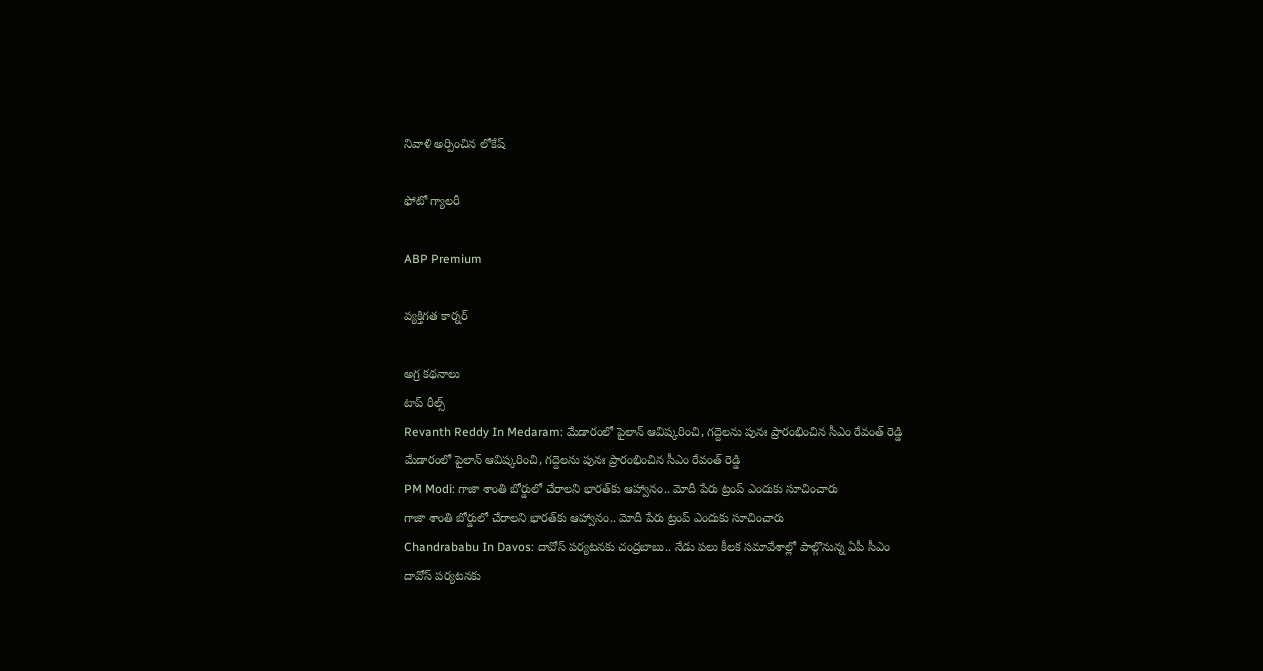నివాళి అర్పించిన లోకేష్

ఫోటో గ్యాలరీ

ABP Premium

వ్యక్తిగత కార్నర్

అగ్ర కథనాలు
టాప్ రీల్స్
Revanth Reddy In Medaram: మేడారంలో పైలాన్ ఆవిష్కరించి, గద్దెలను పునః ప్రారంభించిన సీఎం రేవంత్ రెడ్డి
మేడారంలో పైలాన్ ఆవిష్కరించి, గద్దెలను పునః ప్రారంభించిన సీఎం రేవంత్ రెడ్డి
PM Modi: గాజా శాంతి బోర్డులో చేరాలని భారత్‌కు ఆహ్వానం.. మోదీ పేరు ట్రంప్ ఎందుకు సూచించారు
గాజా శాంతి బోర్డులో చేరాలని భారత్‌కు ఆహ్వానం.. మోదీ పేరు ట్రంప్ ఎందుకు సూచించారు
Chandrababu In Davos: దావోస్‌ పర్యటనకు చంద్రబాబు.. నేడు పలు కీలక సమావేశాల్లో పాల్గొనున్న ఏపీ సీఎం
దావోస్‌ పర్యటనకు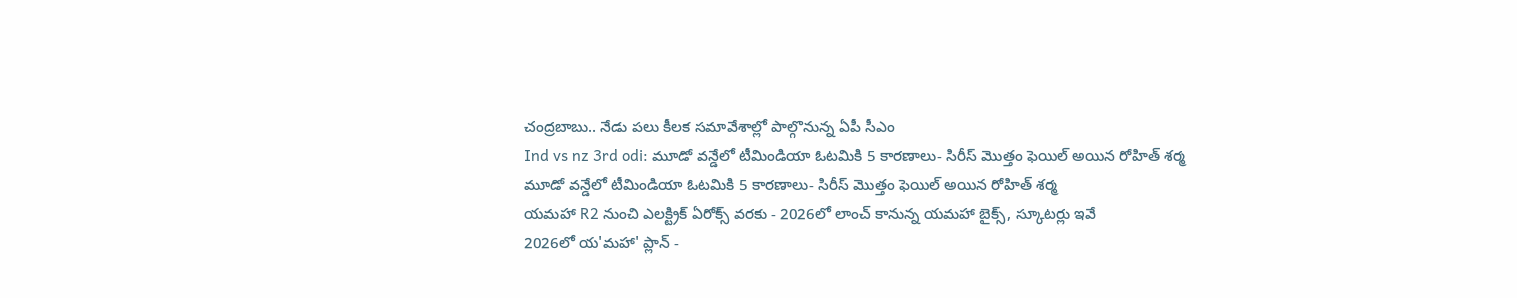చంద్రబాబు.. నేడు పలు కీలక సమావేశాల్లో పాల్గొనున్న ఏపీ సీఎం
Ind vs nz 3rd odi: మూడో వన్డేలో టీమిండియా ఓటమికి 5 కారణాలు- సిరీస్ మొత్తం ఫెయిల్ అయిన రోహిత్ శర్మ
మూడో వన్డేలో టీమిండియా ఓటమికి 5 కారణాలు- సిరీస్ మొత్తం ఫెయిల్ అయిన రోహిత్ శర్మ
యమహా R2 నుంచి ఎలక్ట్రిక్‌ ఏరోక్స్‌ వరకు - 2026లో లాంచ్‌ కానున్న యమహా బైక్స్‌, స్కూటర్లు ఇవే
2026లో య'మహా' ప్లాన్‌ -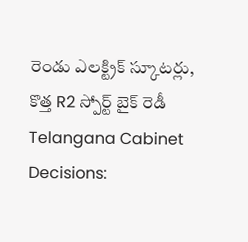రెండు ఎలక్ట్రిక్‌ స్కూటర్లు, కొత్త R2 స్పోర్ట్‌ బైక్‌ రెడీ
Telangana Cabinet Decisions: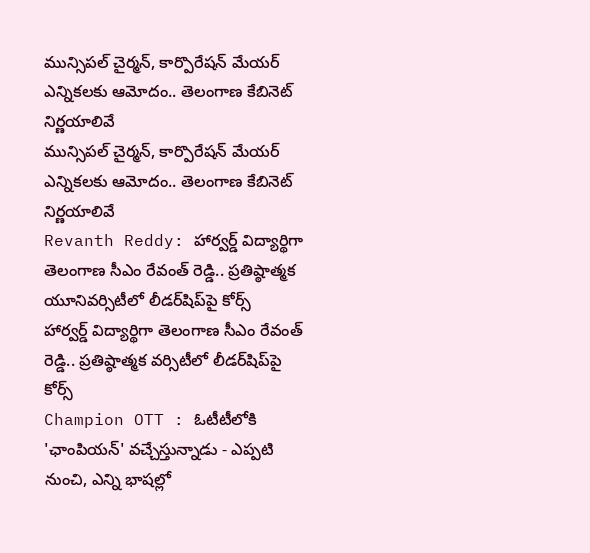మున్సిపల్ చైర్మన్, కార్పొరేషన్ మేయర్ ఎన్నికలకు ఆమోదం.. తెలంగాణ కేబినెట్ నిర్ణయాలివే
మున్సిపల్ చైర్మన్, కార్పొరేషన్ మేయర్ ఎన్నికలకు ఆమోదం.. తెలంగాణ కేబినెట్ నిర్ణయాలివే
Revanth Reddy: హార్వర్డ్‌ విద్యార్థిగా తెలంగాణ సీఎం రేవంత్ రెడ్డి.. ప్రతిష్ఠాత్మక యూనివర్సిటీలో లీడర్‌షిప్‌పై కోర్స్‌
హార్వర్డ్‌ విద్యార్థిగా తెలంగాణ సీఎం రేవంత్ రెడ్డి.. ప్రతిష్ఠాత్మక వర్సిటీలో లీడర్‌షిప్‌పై కోర్స్‌
Champion OTT : ఓటీటీలోకి 'ఛాంపియన్' వచ్చేస్తున్నాడు - ఎప్పటి నుంచి, ఎన్ని భాషల్లో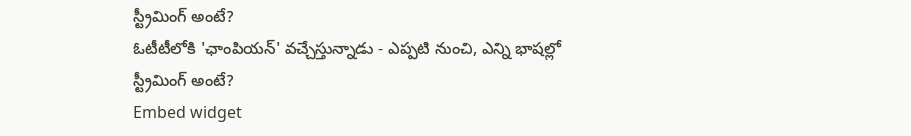స్ట్రీమింగ్ అంటే?
ఓటీటీలోకి 'ఛాంపియన్' వచ్చేస్తున్నాడు - ఎప్పటి నుంచి, ఎన్ని భాషల్లో స్ట్రీమింగ్ అంటే?
Embed widget